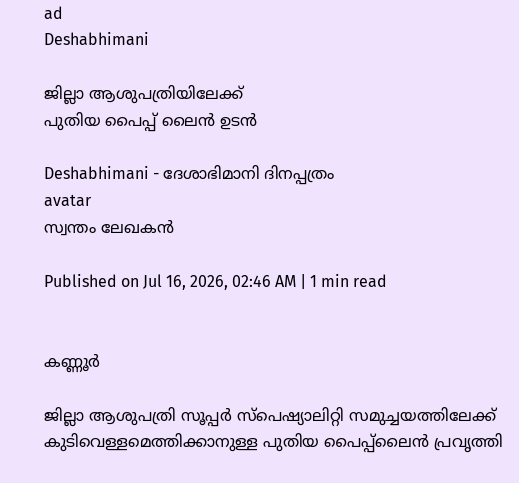ad
Deshabhimani

ജില്ലാ ആശുപത്രിയിലേക്ക്‌
പുതിയ പൈപ്പ്‌ ലൈൻ ഉടൻ

Deshabhimani - ദേശാഭിമാനി ദിനപ്പത്രം
avatar
സ്വന്തം ലേഖകൻ

Published on Jul 16, 2026, 02:46 AM | 1 min read


കണ്ണൂർ

ജില്ലാ ആശുപത്രി സൂപ്പർ സ്പെഷ്യാലിറ്റി സമുച്ചയത്തിലേക്ക്‌ കുടിവെള്ളമെത്തിക്കാനുള്ള പുതിയ പൈപ്പ്‌ലൈൻ പ്രവൃത്തി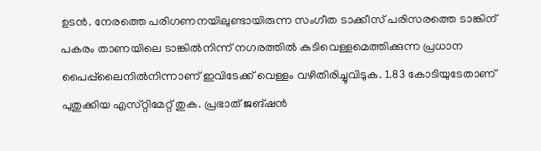ഉടൻ. നേരത്തെ പരിഗണനയിലുണ്ടായിരുന്ന സംഗീത ടാക്കീസ്‌ പരിസരത്തെ ടാങ്കിന്‌ പകരം താണയിലെ ടാങ്കിൽനിന്ന്‌ നഗരത്തിൽ കുടിവെള്ളമെത്തിക്കുന്ന പ്രധാന പൈപ്പ്‌ലൈനിൽനിന്നാണ്‌ ഇവിടേക്ക്‌ വെള്ളം വഴിതിരിച്ചുവിടുക. 1.83 കോടിയുടേതാണ്‌ പുതുക്കിയ എസ്‌റ്റിമേറ്റ്‌ തുക. പ്രഭാത്‌ ജങ്‌ഷൻ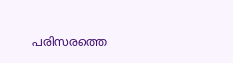പരിസരത്തെ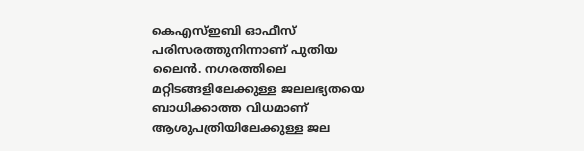കെഎസ്‌ഇബി ഓഫീസ്‌ പരിസരത്തുനിന്നാണ്‌ പുതിയ ലൈൻ. നഗരത്തിലെ മറ്റിടങ്ങളിലേക്കുള്ള ജലലഭ്യതയെ ബാധിക്കാത്ത വിധമാണ്‌ ആശുപത്രിയിലേക്കുള്ള ജല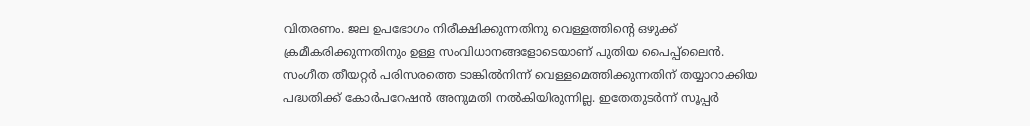വിതരണം. ജല ഉപഭോഗം നിരീക്ഷിക്കുന്നതിനു വെള്ളത്തിന്റെ ഒഴുക്ക്‌ ക്രമീകരിക്കുന്നതിനും ഉള്ള സംവിധാനങ്ങളോടെയാണ്‌ പുതിയ പൈപ്പ്‌ലൈൻ. സംഗീത തീയറ്റർ പരിസരത്തെ ടാങ്കിൽനിന്ന്‌ വെള്ളമെത്തിക്കുന്നതിന്‌ തയ്യാറാക്കിയ പദ്ധതിക്ക്‌ കോർപറേഷൻ അനുമതി നൽകിയിരുന്നില്ല. ഇതേതുടർന്ന്‌ സൂപ്പർ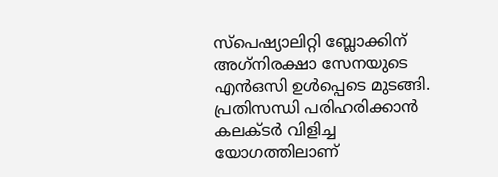സ്‌പെഷ്യാലിറ്റി ബ്ലോക്കിന്‌ അഗ്‌നിരക്ഷാ സേനയുടെ എൻഒസി ഉൾപ്പെടെ മുടങ്ങി. പ്രതിസന്ധി പരിഹരിക്കാൻ കലക്ടർ വിളിച്ച യോഗത്തിലാണ്‌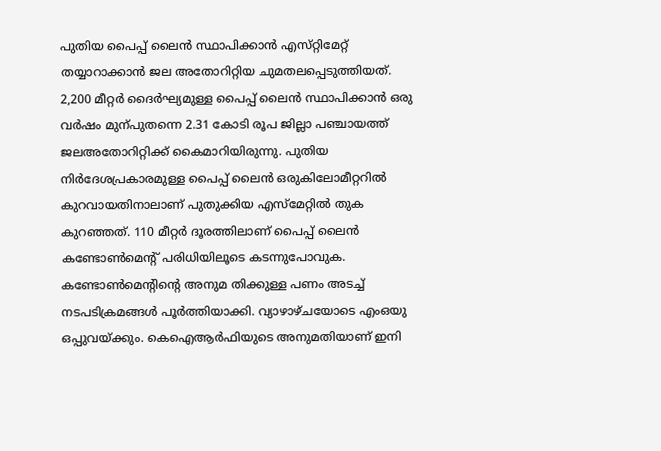പുതിയ പൈപ്പ്‌ ലൈൻ സ്ഥാപിക്കാൻ എസ്‌റ്റിമേറ്റ്‌ തയ്യാറാക്കാൻ ജല അതോറിറ്റിയ ചുമതലപ്പെടുത്തിയത്‌. 2,200 മീറ്റർ ദൈർഘ്യമുള്ള പൈപ്പ്‌ ലൈൻ സ്ഥാപിക്കാൻ ഒരു വർഷം മുന്പുതന്നെ 2.31 കോടി രൂപ ജില്ലാ പഞ്ചായത്ത്‌ ജലഅതോറിറ്റിക്ക്‌ കൈമാറിയിരുന്നു. പുതിയ നിർദേശപ്രകാരമുള്ള പൈപ്പ്‌ ലൈൻ ഒരുകിലോമീറ്ററിൽ കുറവായതിനാലാണ്‌ പുതുക്കിയ എസ്‌മേറ്റിൽ തുക കുറഞ്ഞത്‌. 110 മീറ്റർ ദൂരത്തിലാണ്‌ പൈപ്പ്‌ ലൈൻ കണ്ടോൺമെന്റ്‌ പരിധിയിലൂടെ കടന്നുപോവുക. കണ്ടോൺമെന്റിന്റെ അനുമ തിക്കുള്ള പണം അടച്ച്‌ നടപടിക്രമങ്ങൾ പൂർത്തിയാക്കി. വ്യാഴാഴ്‌ചയോടെ എംഒയു ഒപ്പുവയ്‌ക്കും. കെഐആർഫിയുടെ അനുമതിയാണ്‌ ഇനി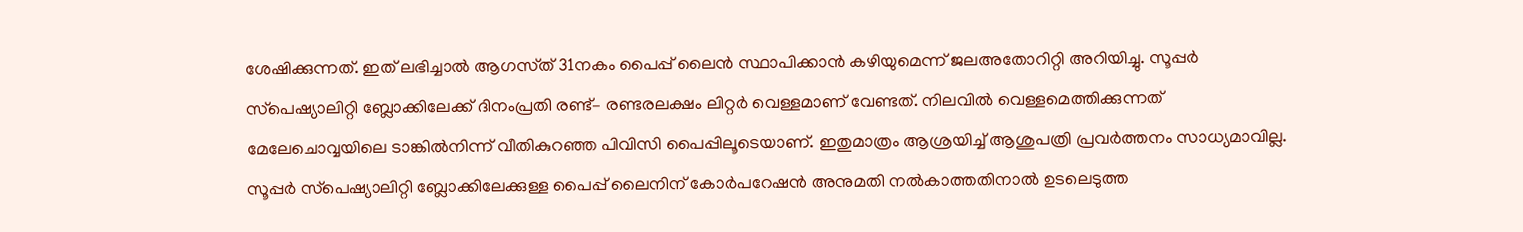ശേഷിക്കുന്നത്‌. ഇത്‌ ലഭിച്ചാൽ ആഗസ്‌ത്‌ 31നകം പൈപ്പ്‌ ലൈൻ സ്ഥാപിക്കാൻ കഴിയുമെന്ന്‌ ജലഅതോറിറ്റി അറിയിച്ചു. സൂപ്പർ സ്‌പെഷ്യാലിറ്റി ബ്ലോക്കിലേക്ക്‌ ദിനംപ്രതി രണ്ട്‌– രണ്ടരലക്ഷം ലിറ്റർ വെള്ളമാണ്‌ വേണ്ടത്‌. നിലവിൽ വെള്ളമെത്തിക്കുന്നത്‌ മേലേചൊവ്വയിലെ ടാങ്കിൽനിന്ന്‌ വീതികുറഞ്ഞ പിവിസി പൈപ്പിലൂടെയാണ്‌. ഇതുമാത്രം ആശ്രയിച്ച്‌ ആശുപത്രി പ്രവർത്തനം സാധ്യമാവില്ല. സൂപ്പർ സ്‌പെഷ്യാലിറ്റി ബ്ലോക്കിലേക്കുള്ള പൈപ്പ്‌ ലൈനിന്‌ കോർപറേഷൻ അനുമതി നൽകാത്തതിനാൽ ഉടലെടുത്ത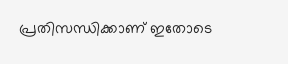പ്രതിസന്ധിക്കാണ്‌ ഇതോടെ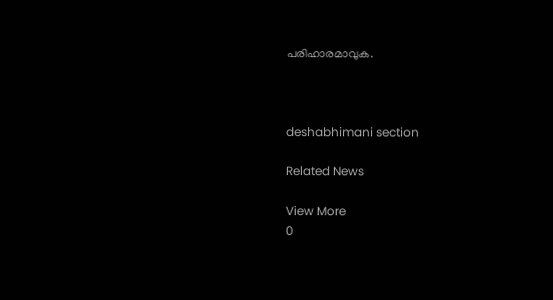പരിഹാരമാവുക.



deshabhimani section

Related News

View More
0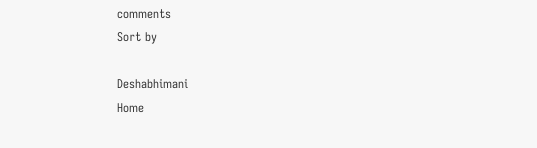comments
Sort by

Deshabhimani
Home